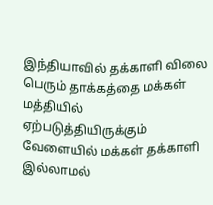இந்தியாவில் தக்காளி விலை பெரும் தாக்கத்தை மக்கள் மத்தியில் ஏற்படுத்தியிருக்கும் வேளையில் மக்கள் தக்காளி இல்லாமல்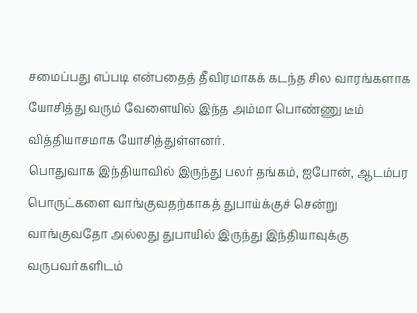சமைப்பது எப்படி என்பதைத் தீவிரமாகக் கடந்த சில வாரங்களாக யோசித்து வரும் வேளையில் இந்த அம்மா பொண்ணு டீம் வித்தியாசமாக யோசித்துள்ளனர்.
பொதுவாக இந்தியாவில் இருந்து பலர் தங்கம், ஐபோன், ஆடம்பர பொருட்களை வாங்குவதற்காகத் துபாய்க்குச் சென்று வாங்குவதோ அல்லது துபாயில் இருந்து இந்தியாவுக்கு வருபவர்களிடம்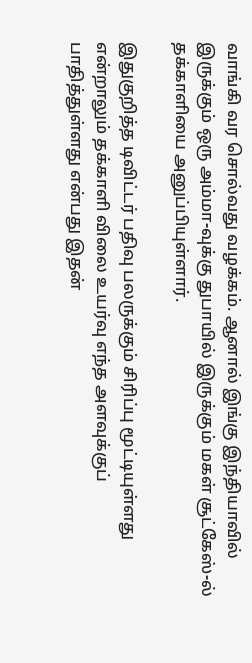வாங்கி வர சொல்வது வழக்கம். ஆனால் இங்கு இந்தியாவில் இருக்கும் ஒரு அம்மா-வுக்கு துபாயில் இருக்கும் மகள் சூட்கேஸ்-ல் தக்காளியை அனுப்பியுள்ளார்.

இதுகுறித்த டிவிட்டர் பதிவு பலருக்கும் சிரிப்பு மூட்டியுள்ளது என்றாலும் தக்காளி விலை உயர்வு எந்த அளவுக்குப் பாதித்துள்ளது என்பது இதன்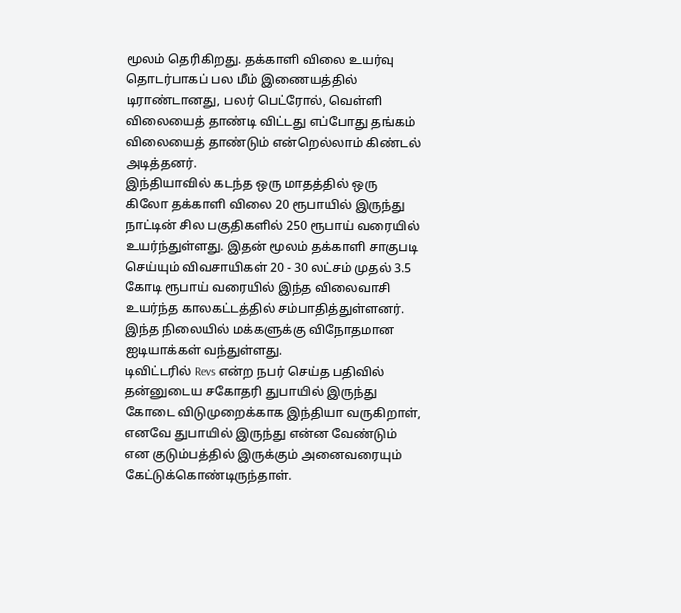மூலம் தெரிகிறது. தக்காளி விலை உயர்வு தொடர்பாகப் பல மீம் இணையத்தில் டிராண்டானது, பலர் பெட்ரோல், வெள்ளி விலையைத் தாண்டி விட்டது எப்போது தங்கம் விலையைத் தாண்டும் என்றெல்லாம் கிண்டல் அடித்தனர்.
இந்தியாவில் கடந்த ஒரு மாதத்தில் ஒரு கிலோ தக்காளி விலை 20 ரூபாயில் இருந்து நாட்டின் சில பகுதிகளில் 250 ரூபாய் வரையில் உயர்ந்துள்ளது. இதன் மூலம் தக்காளி சாகுபடி செய்யும் விவசாயிகள் 20 - 30 லட்சம் முதல் 3.5 கோடி ரூபாய் வரையில் இந்த விலைவாசி உயர்ந்த காலகட்டத்தில் சம்பாதித்துள்ளனர். இந்த நிலையில் மக்களுக்கு விநோதமான ஐடியாக்கள் வந்துள்ளது.
டிவிட்டரில் Revs என்ற நபர் செய்த பதிவில் தன்னுடைய சகோதரி துபாயில் இருந்து கோடை விடுமுறைக்காக இந்தியா வருகிறாள், எனவே துபாயில் இருந்து என்ன வேண்டும் என குடும்பத்தில் இருக்கும் அனைவரையும் கேட்டுக்கொண்டிருந்தாள்.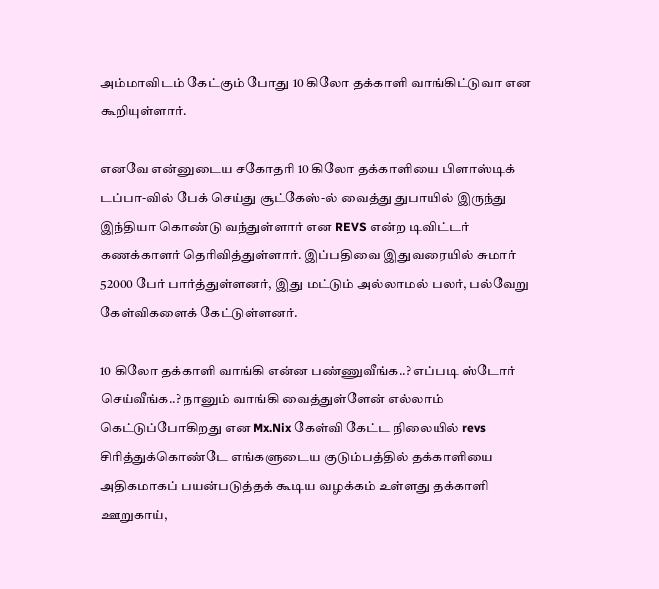அம்மாவிடம் கேட்கும் போது 10 கிலோ தக்காளி வாங்கிட்டுவா என கூறியுள்ளார்.

எனவே என்னுடைய சகோதரி 10 கிலோ தக்காளியை பிளாஸ்டிக் டப்பா-வில் பேக் செய்து சூட்கேஸ்-ல் வைத்து துபாயில் இருந்து இந்தியா கொண்டு வந்துள்ளார் என REVS என்ற டிவிட்டர் கணக்காளர் தெரிவித்துள்ளார். இப்பதிவை இதுவரையில் சுமார் 52000 பேர் பார்த்துள்ளனர், இது மட்டும் அல்லாமல் பலர், பல்வேறு கேள்விகளைக் கேட்டுள்ளனர்.

10 கிலோ தக்காளி வாங்கி என்ன பண்ணுவீங்க..? எப்படி ஸ்டோர் செய்வீங்க..? நானும் வாங்கி வைத்துள்ளேன் எல்லாம் கெட்டுப்போகிறது என Mx.Nix கேள்வி கேட்ட நிலையில் revs சிரித்துக்கொண்டே எங்களுடைய குடும்பத்தில் தக்காளியை அதிகமாகப் பயன்படுத்தக் கூடிய வழக்கம் உள்ளது தக்காளி ஊறுகாய்,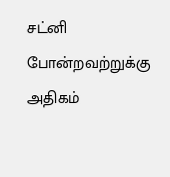சட்னி போன்றவற்றுக்கு அதிகம்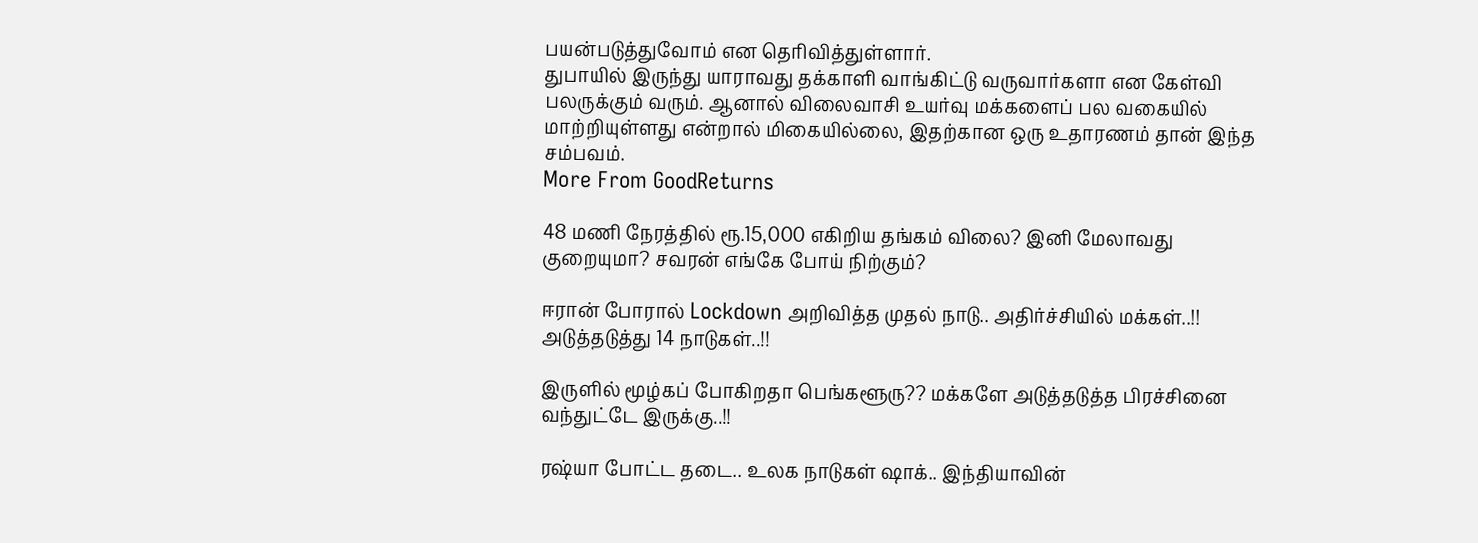பயன்படுத்துவோம் என தெரிவித்துள்ளார்.
துபாயில் இருந்து யாராவது தக்காளி வாங்கிட்டு வருவார்களா என கேள்வி பலருக்கும் வரும். ஆனால் விலைவாசி உயர்வு மக்களைப் பல வகையில் மாற்றியுள்ளது என்றால் மிகையில்லை, இதற்கான ஒரு உதாரணம் தான் இந்த சம்பவம்.
More From GoodReturns

48 மணி நேரத்தில் ரூ.15,000 எகிறிய தங்கம் விலை? இனி மேலாவது குறையுமா? சவரன் எங்கே போய் நிற்கும்?

ஈரான் போரால் Lockdown அறிவித்த முதல் நாடு.. அதிர்ச்சியில் மக்கள்..!! அடுத்தடுத்து 14 நாடுகள்..!!

இருளில் மூழ்கப் போகிறதா பெங்களூரு?? மக்களே அடுத்தடுத்த பிரச்சினை வந்துட்டே இருக்கு..!!

ரஷ்யா போட்ட தடை.. உலக நாடுகள் ஷாக்.. இந்தியாவின்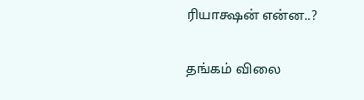ரியாக்ஷன் என்ன..?

தங்கம் விலை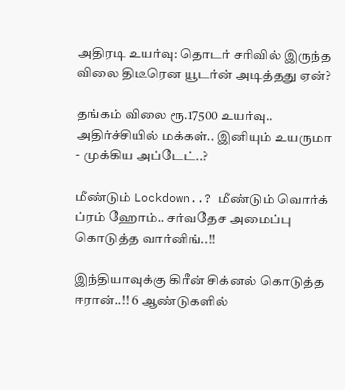அதிரடி உயர்வு: தொடர் சரிவில் இருந்த விலை திடீரென யூடர்ன் அடித்தது ஏன்?

தங்கம் விலை ரூ.17500 உயர்வு.. அதிர்ச்சியில் மக்கள்.. இனியும் உயருமா - முக்கிய அப்டேட்..?

மீண்டும் Lockdown..? மீண்டும் வொர்க் ப்ரம் ஹோம்.. சர்வதேச அமைப்பு கொடுத்த வார்னிங்..!!

இந்தியாவுக்கு கிரீன் சிக்னல் கொடுத்த ஈரான்..!! 6 ஆண்டுகளில்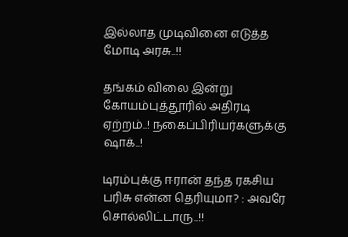இல்லாத முடிவினை எடுத்த மோடி அரசு..!!

தங்கம் விலை இன்று கோயம்புத்தூரில் அதிரடி ஏற்றம்..! நகைப்பிரியர்களுக்கு ஷாக்..!

டிரம்புக்கு ஈரான் தந்த ரகசிய பரிசு என்ன தெரியுமா? : அவரே சொல்லிட்டாரு..!!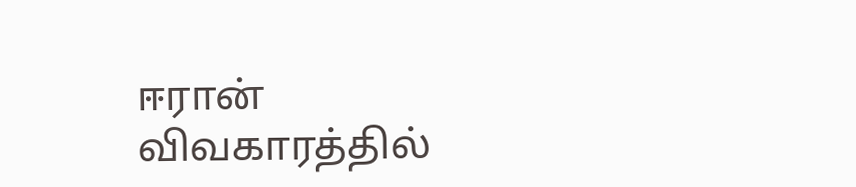ஈரான் விவகாரத்தில்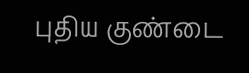புதிய குண்டை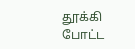தூக்கி போட்ட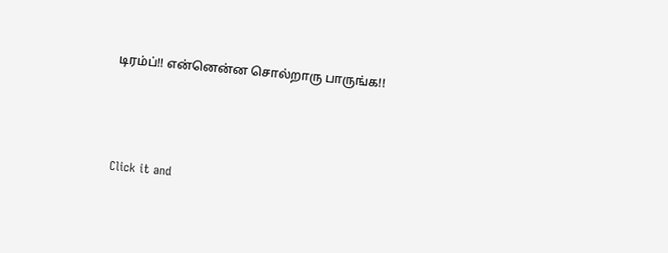டிரம்ப்!! என்னென்ன சொல்றாரு பாருங்க!!



Click it and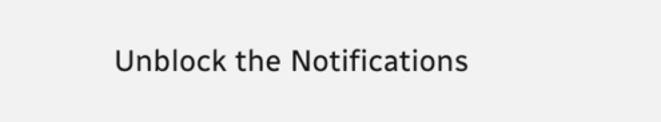Unblock the Notifications